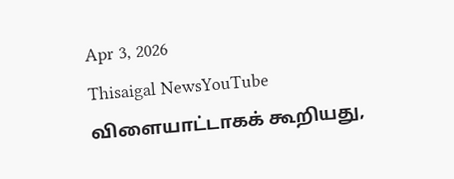Apr 3, 2026
Thisaigal NewsYouTube
விளையாட்டாகக் கூறியது,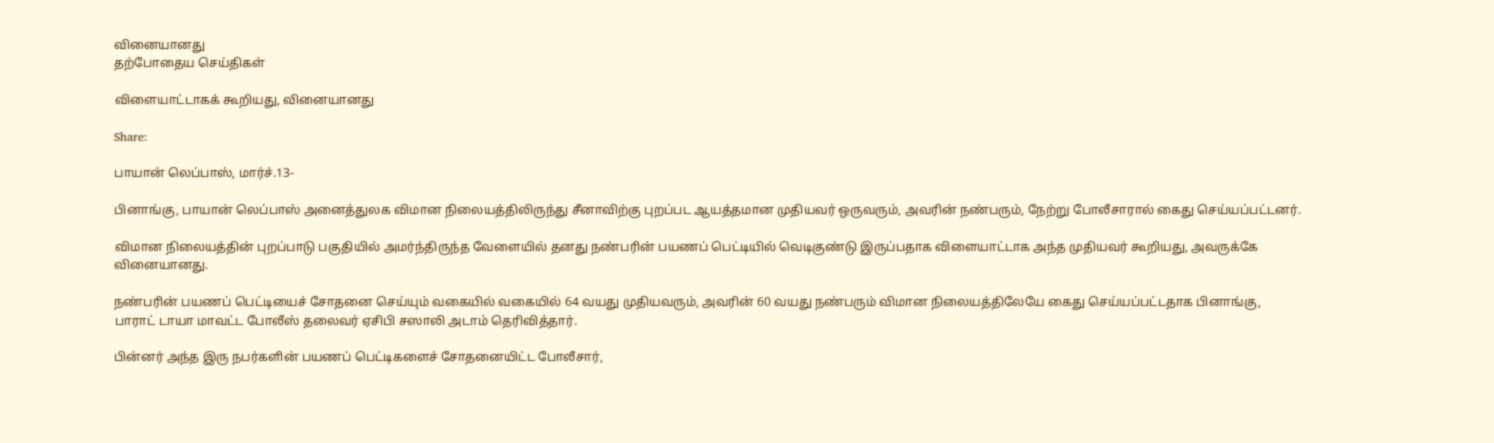வினையானது
தற்போதைய செய்திகள்

விளையாட்டாகக் கூறியது, வினையானது

Share:

பாயான் லெப்பாஸ், மார்ச்.13-

பினாங்கு, பாயான் லெப்பாஸ் அனைத்துலக விமான நிலையத்திலிருந்து சீனாவிற்கு புறப்பட ஆயத்தமான முதியவர் ஒருவரும், அவரின் நண்பரும், நேற்று போலீசாரால் கைது செய்யப்பட்டனர்.

விமான நிலையத்தின் புறப்பாடு பகுதியில் அமர்ந்திருந்த வேளையில் தனது நண்பரின் பயணப் பெட்டியில் வெடிகுண்டு இருப்பதாக விளையாட்டாக அந்த முதியவர் கூறியது, அவருக்கே வினையானது.

நண்பரின் பயணப் பெட்டியைச் சோதனை செய்யும் வகையில் வகையில் 64 வயது முதியவரும், அவரின் 60 வயது நண்பரும் விமான நிலையத்திலேயே கைது செய்யப்பட்டதாக பினாங்கு, பாராட் டாயா மாவட்ட போலீஸ் தலைவர் ஏசிபி சஸாலி அடாம் தெரிவித்தார்.

பின்னர் அந்த இரு நபர்களின் பயணப் பெட்டிகளைச் சோதனையிட்ட போலீசார்,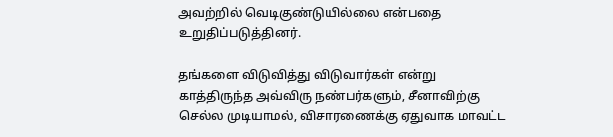அவற்றில் வெடிகுண்டுயில்லை என்பதை உறுதிப்படுத்தினர்.

தங்களை விடுவித்து விடுவார்கள் என்று காத்திருந்த அவ்விரு நண்பர்களும், சீனாவிற்கு செல்ல முடியாமல், விசாரணைக்கு ஏதுவாக மாவட்ட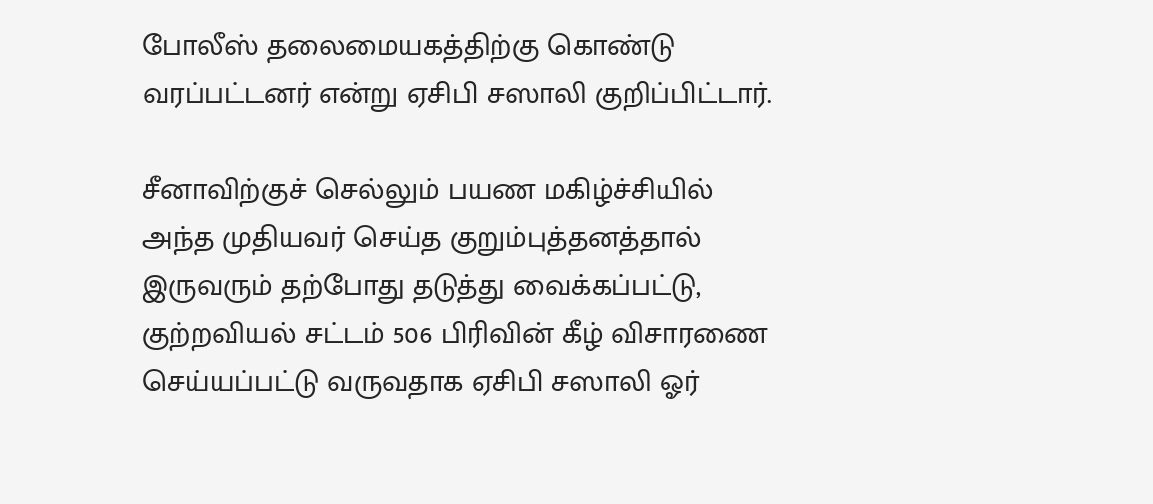போலீஸ் தலைமையகத்திற்கு கொண்டு வரப்பட்டனர் என்று ஏசிபி சஸாலி குறிப்பிட்டார்.

சீனாவிற்குச் செல்லும் பயண மகிழ்ச்சியில் அந்த முதியவர் செய்த குறும்புத்தனத்தால் இருவரும் தற்போது தடுத்து வைக்கப்பட்டு, குற்றவியல் சட்டம் 506 பிரிவின் கீழ் விசாரணை செய்யப்பட்டு வருவதாக ஏசிபி சஸாலி ஓர்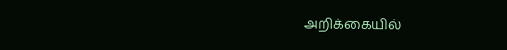அறிக்கையில்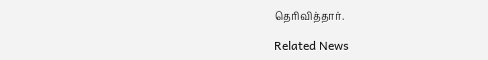தெரிவித்தார்.

Related News